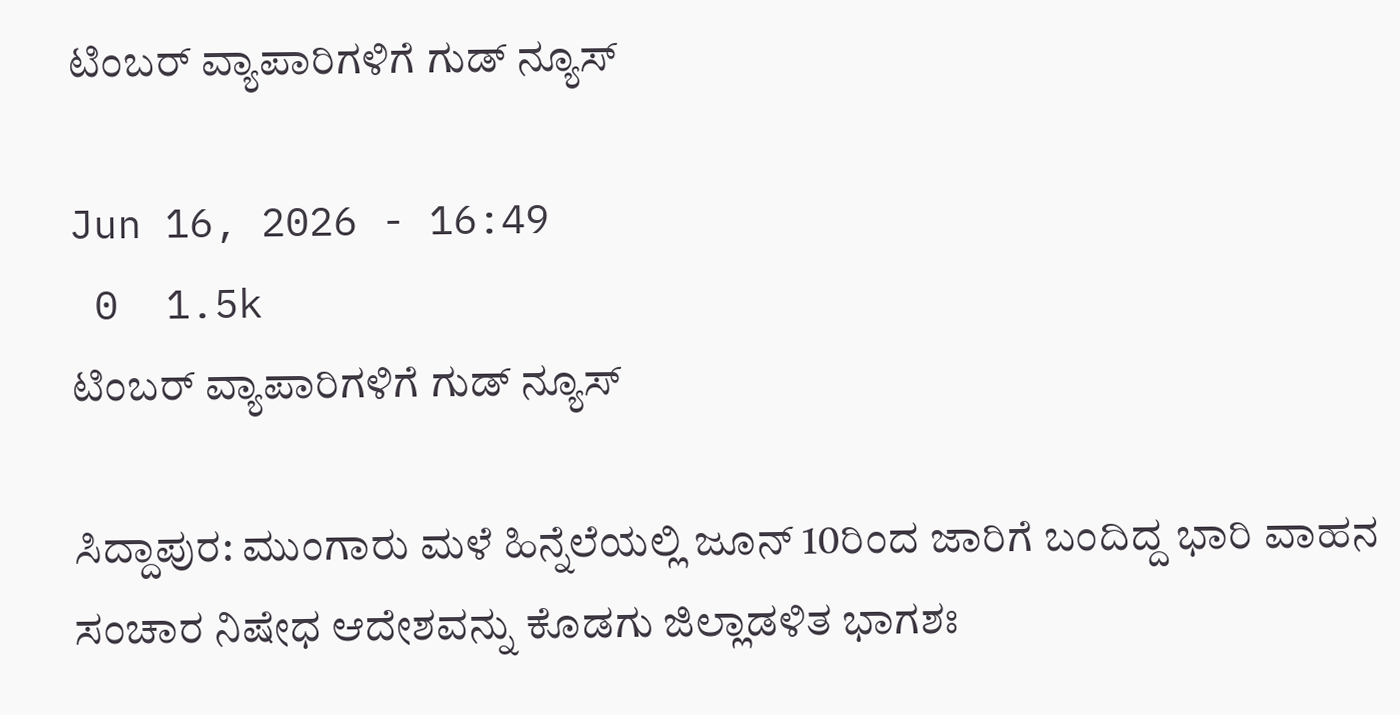ಟಿಂಬರ್ ವ್ಯಾಪಾರಿಗಳಿಗೆ ಗುಡ್ ನ್ಯೂಸ್

Jun 16, 2026 - 16:49
 0  1.5k
ಟಿಂಬರ್ ವ್ಯಾಪಾರಿಗಳಿಗೆ ಗುಡ್ ನ್ಯೂಸ್

ಸಿದ್ದಾಪುರ: ಮುಂಗಾರು ಮಳೆ ಹಿನ್ನೆಲೆಯಲ್ಲಿ ಜೂನ್ 10ರಿಂದ ಜಾರಿಗೆ ಬಂದಿದ್ದ ಭಾರಿ ವಾಹನ ಸಂಚಾರ ನಿಷೇಧ ಆದೇಶವನ್ನು ಕೊಡಗು ಜಿಲ್ಲಾಡಳಿತ ಭಾಗಶಃ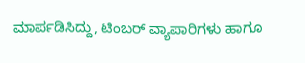ಮಾರ್ಪಡಿಸಿದ್ದು, ಟಿಂಬರ್ ವ್ಯಾಪಾರಿಗಳು ಹಾಗೂ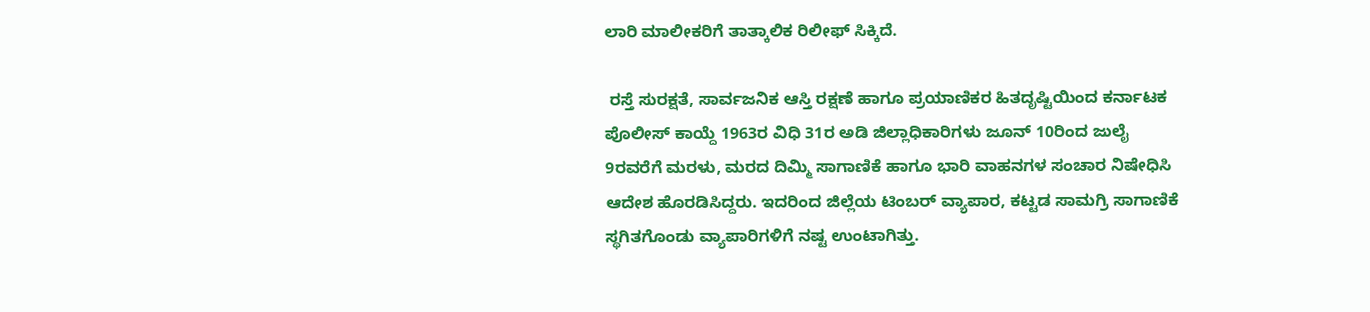ಲಾರಿ ಮಾಲೀಕರಿಗೆ ತಾತ್ಕಾಲಿಕ ರಿಲೀಫ್ ಸಿಕ್ಕಿದೆ.

 ರಸ್ತೆ ಸುರಕ್ಷತೆ, ಸಾರ್ವಜನಿಕ ಆಸ್ತಿ ರಕ್ಷಣೆ ಹಾಗೂ ಪ್ರಯಾಣಿಕರ ಹಿತದೃಷ್ಟಿಯಿಂದ ಕರ್ನಾಟಕ ಪೊಲೀಸ್ ಕಾಯ್ದೆ 1963ರ ವಿಧಿ 31ರ ಅಡಿ ಜಿಲ್ಲಾಧಿಕಾರಿಗಳು ಜೂನ್ 10ರಿಂದ ಜುಲೈ 9ರವರೆಗೆ ಮರಳು, ಮರದ ದಿಮ್ಮಿ ಸಾಗಾಣಿಕೆ ಹಾಗೂ ಭಾರಿ ವಾಹನಗಳ ಸಂಚಾರ ನಿಷೇಧಿಸಿ ಆದೇಶ ಹೊರಡಿಸಿದ್ದರು. ಇದರಿಂದ ಜಿಲ್ಲೆಯ ಟಿಂಬರ್ ವ್ಯಾಪಾರ, ಕಟ್ಟಡ ಸಾಮಗ್ರಿ ಸಾಗಾಣಿಕೆ ಸ್ಥಗಿತಗೊಂಡು ವ್ಯಾಪಾರಿಗಳಿಗೆ ನಷ್ಟ ಉಂಟಾಗಿತ್ತು.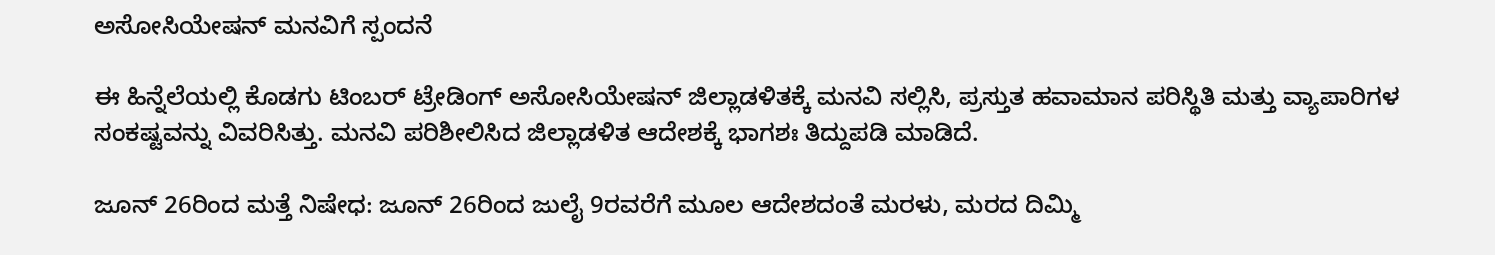ಅಸೋಸಿಯೇಷನ್ ಮನವಿಗೆ ಸ್ಪಂದನೆ

ಈ ಹಿನ್ನೆಲೆಯಲ್ಲಿ ಕೊಡಗು ಟಿಂಬರ್ ಟ್ರೇಡಿಂಗ್ ಅಸೋಸಿಯೇಷನ್ ಜಿಲ್ಲಾಡಳಿತಕ್ಕೆ ಮನವಿ ಸಲ್ಲಿಸಿ, ಪ್ರಸ್ತುತ ಹವಾಮಾನ ಪರಿಸ್ಥಿತಿ ಮತ್ತು ವ್ಯಾಪಾರಿಗಳ ಸಂಕಷ್ಟವನ್ನು ವಿವರಿಸಿತ್ತು. ಮನವಿ ಪರಿಶೀಲಿಸಿದ ಜಿಲ್ಲಾಡಳಿತ ಆದೇಶಕ್ಕೆ ಭಾಗಶಃ ತಿದ್ದುಪಡಿ ಮಾಡಿದೆ.

ಜೂನ್ 26ರಿಂದ ಮತ್ತೆ ನಿಷೇಧ: ಜೂನ್ 26ರಿಂದ ಜುಲೈ 9ರವರೆಗೆ ಮೂಲ ಆದೇಶದಂತೆ ಮರಳು, ಮರದ ದಿಮ್ಮಿ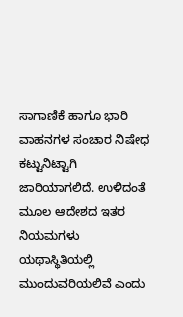ಸಾಗಾಣಿಕೆ ಹಾಗೂ ಭಾರಿ ವಾಹನಗಳ ಸಂಚಾರ ನಿಷೇಧ ಕಟ್ಟುನಿಟ್ಟಾಗಿ ಜಾರಿಯಾಗಲಿದೆ. ಉಳಿದಂತೆ ಮೂಲ ಆದೇಶದ ಇತರ ನಿಯಮಗಳು ಯಥಾಸ್ಥಿತಿಯಲ್ಲಿ ಮುಂದುವರಿಯಲಿವೆ ಎಂದು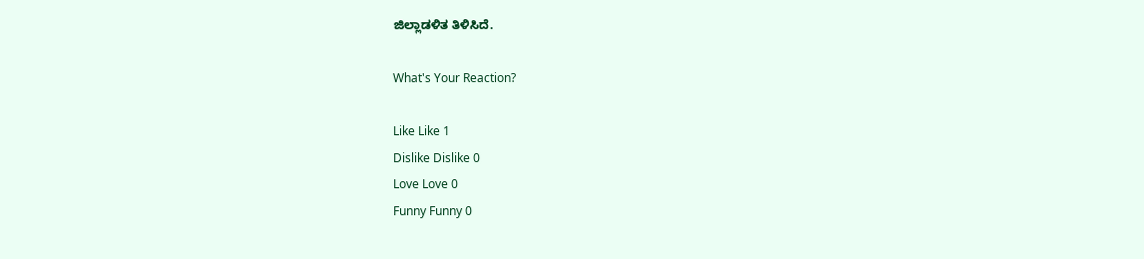ಜಿಲ್ಲಾಡಳಿತ ತಿಳಿಸಿದೆ.

What's Your Reaction?

Like Like 1
Dislike Dislike 0
Love Love 0
Funny Funny 0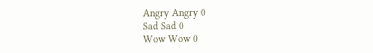Angry Angry 0
Sad Sad 0
Wow Wow 0